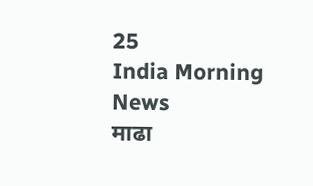25
India Morning News
माढा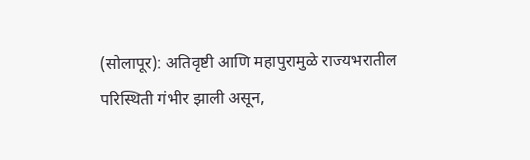(सोलापूर): अतिवृष्टी आणि महापुरामुळे राज्यभरातील परिस्थिती गंभीर झाली असून,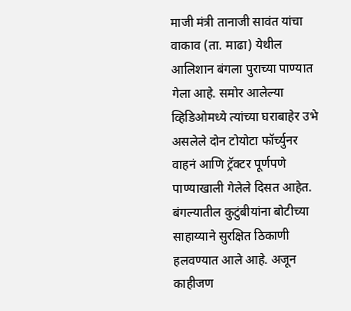माजी मंत्री तानाजी सावंत यांचा वाकाव (ता. माढा) येथील आलिशान बंगला पुराच्या पाण्यात गेला आहे. समोर आलेल्या व्हिडिओमध्ये त्यांच्या घराबाहेर उभे असलेले दोन टोयोटा फॉर्च्युनर वाहनं आणि ट्रॅक्टर पूर्णपणे पाण्याखाली गेलेले दिसत आहेत.
बंगल्यातील कुटुंबीयांना बोटीच्या साहाय्याने सुरक्षित ठिकाणी हलवण्यात आले आहे. अजून काहीजण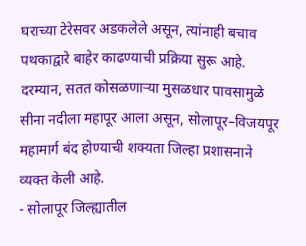घराच्या टेरेसवर अडकलेले असून, त्यांनाही बचाव पथकाद्वारे बाहेर काढण्याची प्रक्रिया सुरू आहे.
दरम्यान, सतत कोसळणाऱ्या मुसळधार पावसामुळे सीना नदीला महापूर आला असून, सोलापूर–विजयपूर महामार्ग बंद होण्याची शक्यता जिल्हा प्रशासनाने व्यक्त केली आहे.
- सोलापूर जिल्ह्यातील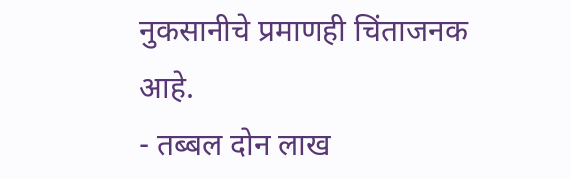नुकसानीचे प्रमाणही चिंताजनक आहे.
- तब्बल दोन लाख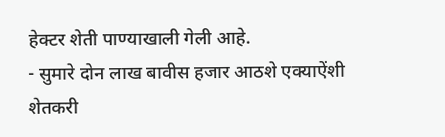हेक्टर शेती पाण्याखाली गेली आहे.
- सुमारे दोन लाख बावीस हजार आठशे एक्याऐंशी शेतकरी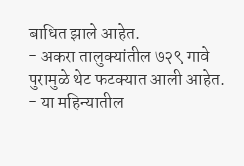बाधित झाले आहेत.
- अकरा तालुक्यांतील ७२९ गावे पुरामुळे थेट फटक्यात आली आहेत.
- या महिन्यातील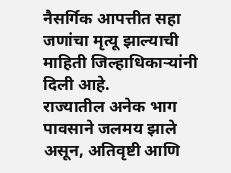नैसर्गिक आपत्तीत सहा जणांचा मृत्यू झाल्याची माहिती जिल्हाधिकाऱ्यांनी दिली आहे.
राज्यातील अनेक भाग पावसाने जलमय झाले असून, अतिवृष्टी आणि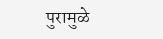पुरामुळे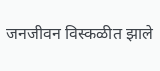जनजीवन विस्कळीत झाले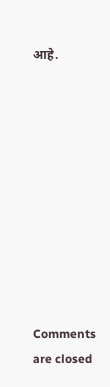आहे.










Comments are closed